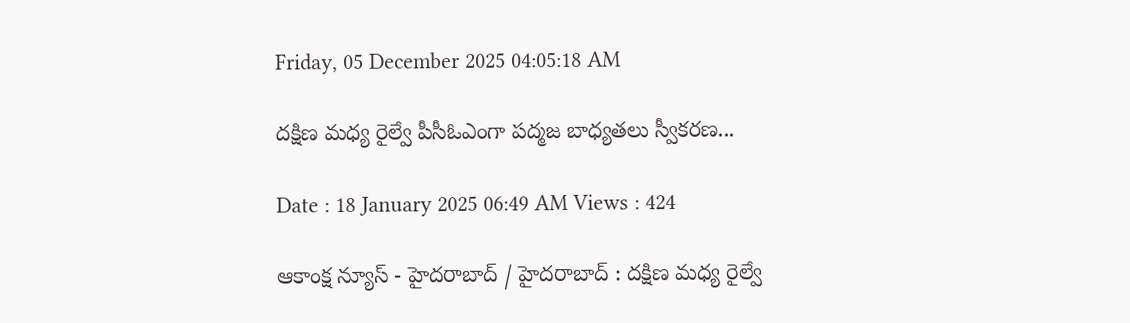Friday, 05 December 2025 04:05:18 AM

దక్షిణ మధ్య రైల్వే పీసీఓఎంగా పద్మజ బాధ్యతలు స్వీకరణ...

Date : 18 January 2025 06:49 AM Views : 424

ఆకాంక్ష న్యూస్ - హైదరాబాద్ / హైదరాబాద్ : దక్షిణ మధ్య రైల్వే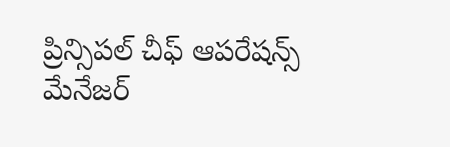ప్రిన్సిపల్ చీఫ్ ఆపరేషన్స్ మేనేజర్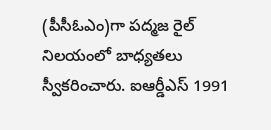(పీసీఓఎం)గా పద్మజ రైల్ నిలయంలో బాధ్యతలు స్వీకరించారు. ఐఆర్డీఎస్ 1991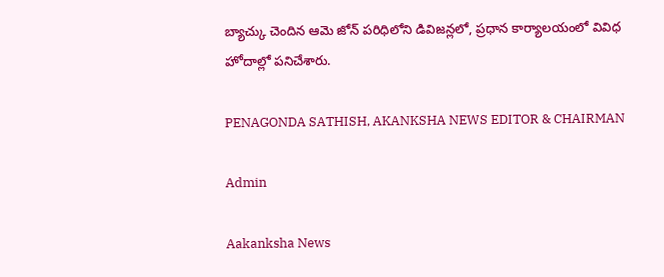బ్యాచ్కు చెందిన ఆమె జోన్ పరిధిలోని డివిజన్లలో, ప్రధాన కార్యాలయంలో వివిధ హోదాల్లో పనిచేశారు.

PENAGONDA SATHISH, AKANKSHA NEWS EDITOR & CHAIRMAN

Admin

Aakanksha News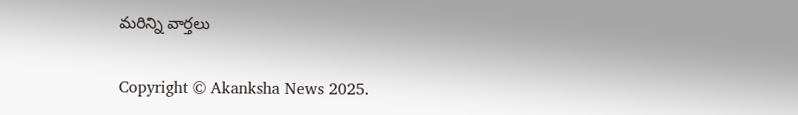మరిన్ని వార్తలు

Copyright © Akanksha News 2025.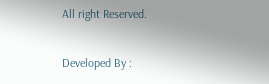All right Reserved.

Developed By :